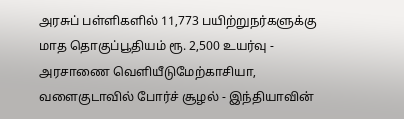அரசுப் பள்ளிகளில் 11,773 பயிற்றுநர்களுக்கு மாத தொகுப்பூதியம் ரூ. 2,500 உயர்வு - அரசாணை வெளியீடுமேற்காசியா, வளைகுடாவில் போர்ச் சூழல் - இந்தியாவின்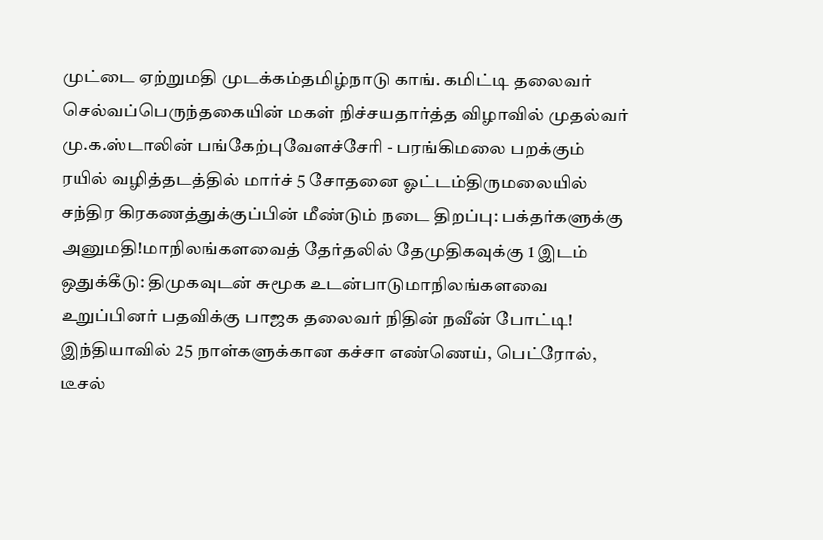முட்டை ஏற்றுமதி முடக்கம்தமிழ்நாடு காங். கமிட்டி தலைவர் செல்வப்பெருந்தகையின் மகள் நிச்சயதார்த்த விழாவில் முதல்வர் மு.க.ஸ்டாலின் பங்கேற்புவேளச்சேரி - பரங்கிமலை பறக்கும் ரயில் வழித்தடத்தில் மார்ச் 5 சோதனை ஓட்டம்திருமலையில் சந்திர கிரகணத்துக்குப்பின் மீண்டும் நடை திறப்பு: பக்தர்களுக்கு அனுமதி!மாநிலங்களவைத் தேர்தலில் தேமுதிகவுக்கு 1 இடம் ஒதுக்கீடு: திமுகவுடன் சுமூக உடன்பாடுமாநிலங்களவை உறுப்பினர் பதவிக்கு பாஜக தலைவர் நிதின் நவீன் போட்டி! இந்தியாவில் 25 நாள்களுக்கான கச்சா எண்ணெய், பெட்ரோல், டீசல்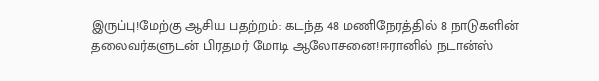இருப்பு!மேற்கு ஆசிய பதற்றம்: கடந்த 48 மணிநேரத்தில் 8 நாடுகளின் தலைவர்களுடன் பிரதமர் மோடி ஆலோசனை!ஈரானில் நடான்ஸ்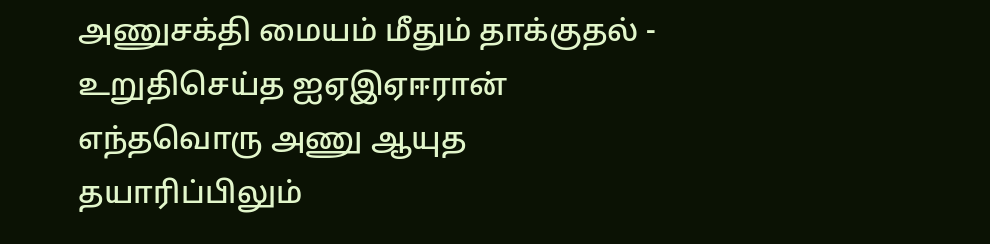அணுசக்தி மையம் மீதும் தாக்குதல் - உறுதிசெய்த ஐஏஇஏஈரான் எந்தவொரு அணு ஆயுத தயாரிப்பிலும்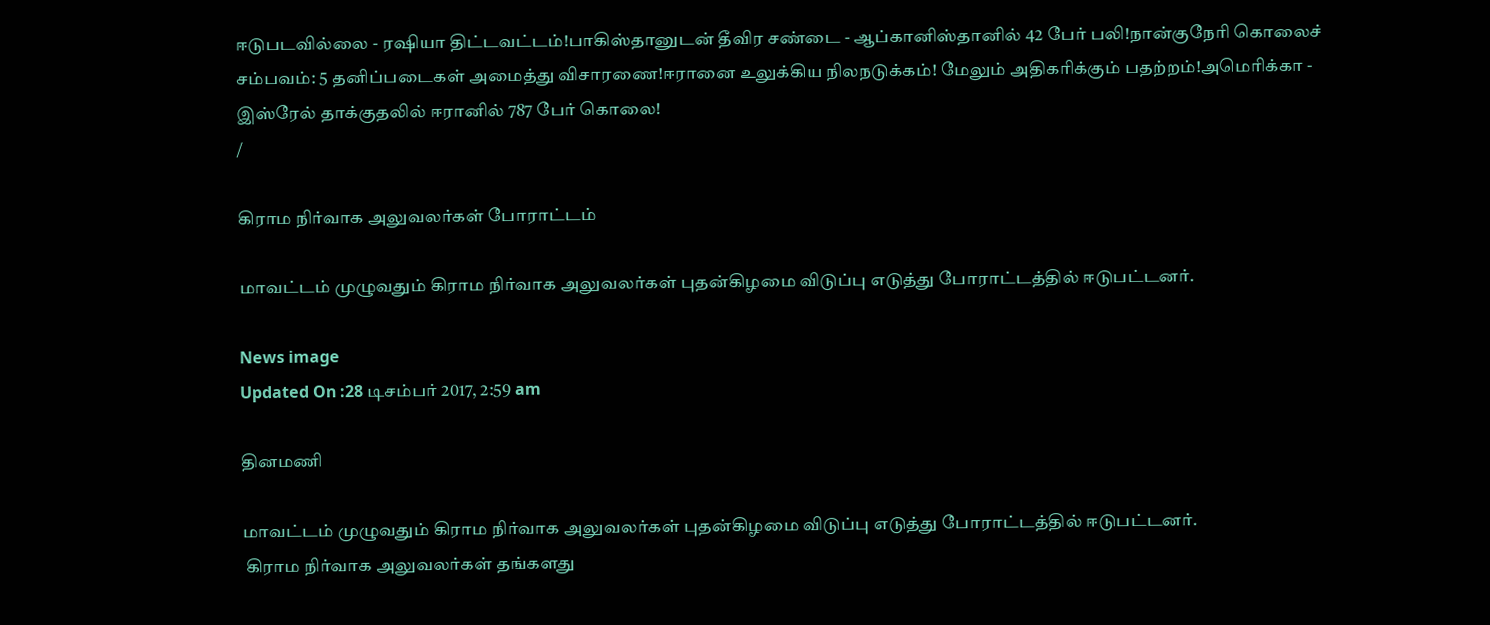ஈடுபடவில்லை - ரஷியா திட்டவட்டம்!பாகிஸ்தானுடன் தீவிர சண்டை - ஆப்கானிஸ்தானில் 42 பேர் பலி!நான்குநேரி கொலைச் சம்பவம்: 5 தனிப்படைகள் அமைத்து விசாரணை!ஈரானை உலுக்கிய நிலநடுக்கம்! மேலும் அதிகரிக்கும் பதற்றம்!அமெரிக்கா - இஸ்ரேல் தாக்குதலில் ஈரானில் 787 பேர் கொலை!
/

கிராம நிர்வாக அலுவலர்கள் போராட்டம்

மாவட்டம் முழுவதும் கிராம நிர்வாக அலுவலர்கள் புதன்கிழமை விடுப்பு எடுத்து போராட்டத்தில் ஈடுபட்டனர்.

News image
Updated On :28 டிசம்பர் 2017, 2:59 am

தினமணி

மாவட்டம் முழுவதும் கிராம நிர்வாக அலுவலர்கள் புதன்கிழமை விடுப்பு எடுத்து போராட்டத்தில் ஈடுபட்டனர்.
 கிராம நிர்வாக அலுவலர்கள் தங்களது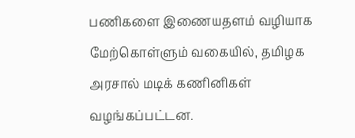பணிகளை இணையதளம் வழியாக மேற்கொள்ளும் வகையில், தமிழக அரசால் மடிக் கணினிகள் வழங்கப்பட்டன.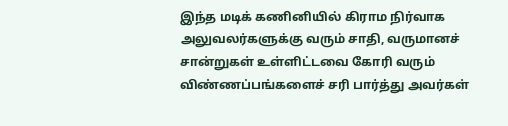இந்த மடிக் கணினியில் கிராம நிர்வாக அலுவலர்களுக்கு வரும் சாதி, வருமானச் சான்றுகள் உள்ளிட்டவை கோரி வரும் விண்ணப்பங்களைச் சரி பார்த்து அவர்கள்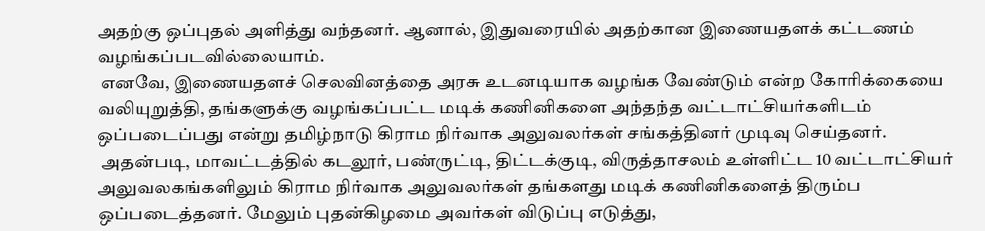அதற்கு ஒப்புதல் அளித்து வந்தனர். ஆனால், இதுவரையில் அதற்கான இணையதளக் கட்டணம் வழங்கப்படவில்லையாம்.
 எனவே, இணையதளச் செலவினத்தை அரசு உடனடியாக வழங்க வேண்டும் என்ற கோரிக்கையை வலியுறுத்தி, தங்களுக்கு வழங்கப்பட்ட மடிக் கணினிகளை அந்தந்த வட்டாட்சியர்களிடம் ஒப்படைப்பது என்று தமிழ்நாடு கிராம நிர்வாக அலுவலர்கள் சங்கத்தினர் முடிவு செய்தனர்.
 அதன்படி, மாவட்டத்தில் கடலூர், பண்ருட்டி, திட்டக்குடி, விருத்தாசலம் உள்ளிட்ட 10 வட்டாட்சியர் அலுவலகங்களிலும் கிராம நிர்வாக அலுவலர்கள் தங்களது மடிக் கணினிகளைத் திரும்ப ஒப்படைத்தனர். மேலும் புதன்கிழமை அவர்கள் விடுப்பு எடுத்து,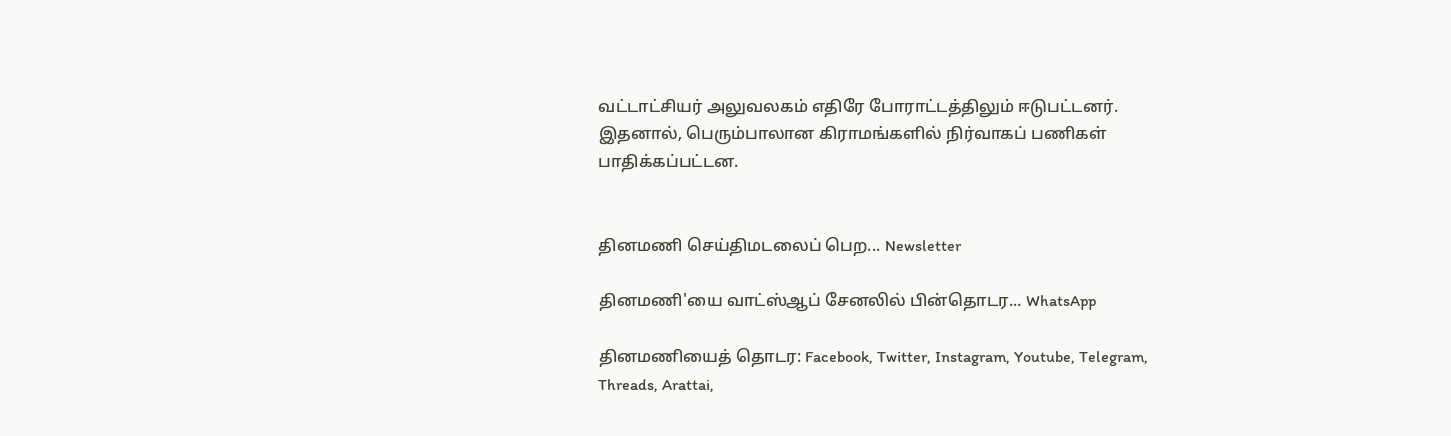வட்டாட்சியர் அலுவலகம் எதிரே போராட்டத்திலும் ஈடுபட்டனர். இதனால், பெரும்பாலான கிராமங்களில் நிர்வாகப் பணிகள் பாதிக்கப்பட்டன.


தினமணி செய்திமடலைப் பெற... Newsletter

தினமணி'யை வாட்ஸ்ஆப் சேனலில் பின்தொடர... WhatsApp

தினமணியைத் தொடர: Facebook, Twitter, Instagram, Youtube, Telegram, Threads, Arattai,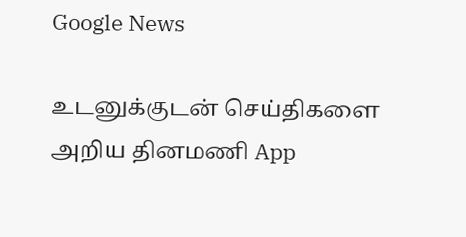Google News

உடனுக்குடன் செய்திகளை அறிய தினமணி App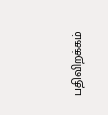பதிவிறக்கம்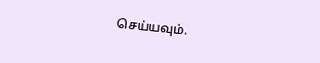செய்யவும்.